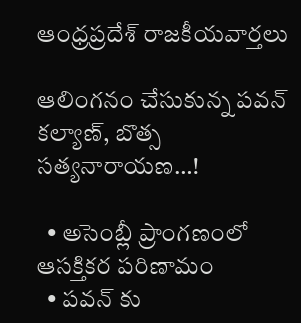ఆంధ్రప్రదేశ్ రాజకీయవార్తలు

ఆలింగనం చేసుకున్న పవన్ కల్యాణ్, బొత్స సత్యనారాయణ…!

  • అసెంబ్లీ ప్రాంగణంలో ఆసక్తికర పరిణామం
  • పవన్ కు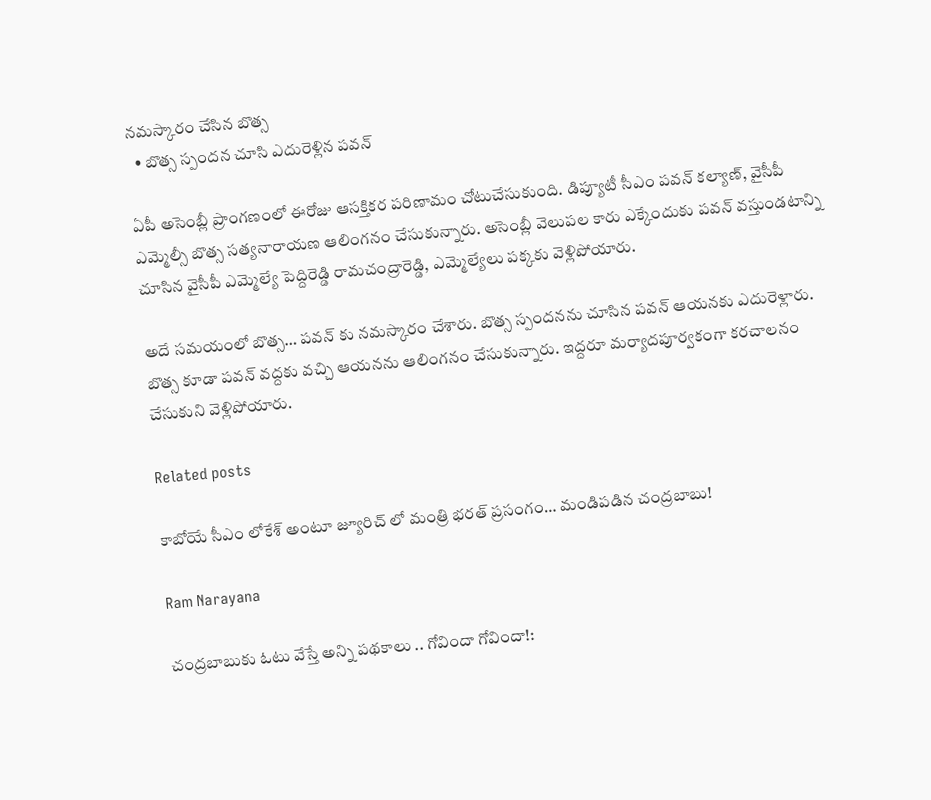నమస్కారం చేసిన బొత్స
  • బొత్స స్పందన చూసి ఎదురెళ్లిన పవన్

ఏపీ అసెంబ్లీ ప్రాంగణంలో ఈరోజు ఆసక్తికర పరిణామం చోటుచేసుకుంది. డిప్యూటీ సీఎం పవన్ కల్యాణ్, వైసీపీ ఎమ్మెల్సీ బొత్స సత్యనారాయణ ఆలింగనం చేసుకున్నారు. అసెంబ్లీ వెలుపల కారు ఎక్కేందుకు పవన్ వస్తుండటాన్ని చూసిన వైసీపీ ఎమ్మెల్యే పెద్దిరెడ్డి రామచంద్రారెడ్డి, ఎమ్మెల్యేలు పక్కకు వెళ్లిపోయారు.

అదే సమయంలో బొత్స… పవన్ కు నమస్కారం చేశారు. బొత్స స్పందనను చూసిన పవన్ ఆయనకు ఎదురెళ్లారు. బొత్స కూడా పవన్ వద్దకు వచ్చి ఆయనను ఆలింగనం చేసుకున్నారు. ఇద్దరూ మర్యాదపూర్వకంగా కరచాలనం చేసుకుని వెళ్లిపోయారు.

Related posts

కాబోయే సీఎం లోకేశ్ అంటూ జ్యూరిచ్ లో మంత్రి భరత్ ప్రసంగం… మండిపడిన చంద్రబాబు!

Ram Narayana

చంద్రబాబుకు ఓటు వేస్తే అన్ని పథకాలు .. గోవిందా గోవిందా!: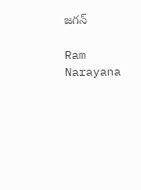జగన్

Ram Narayana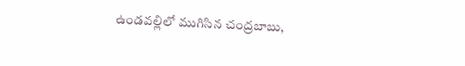ఉండవల్లిలో ముగిసిన చంద్రబాబు,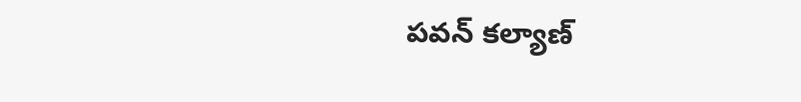పవన్ కల్యాణ్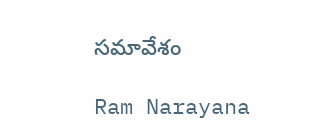సమావేశం

Ram Narayana